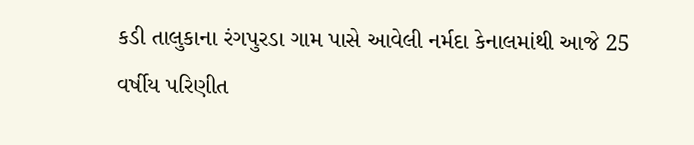કડી તાલુકાના રંગપુરડા ગામ પાસે આવેલી નર્મદા કેનાલમાંથી આજે 25 વર્ષીય પરિણીત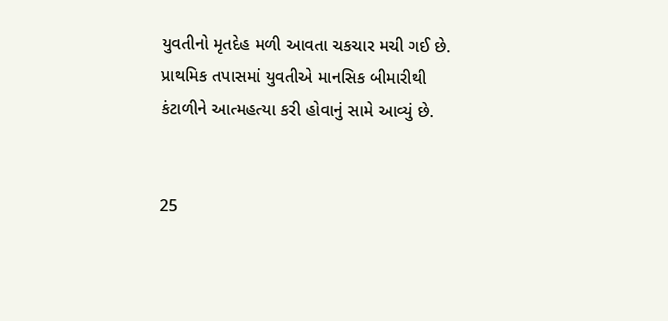યુવતીનો મૃતદેહ મળી આવતા ચકચાર મચી ગઈ છે. પ્રાથમિક તપાસમાં યુવતીએ માનસિક બીમારીથી કંટાળીને આત્મહત્યા કરી હોવાનું સામે આવ્યું છે.


25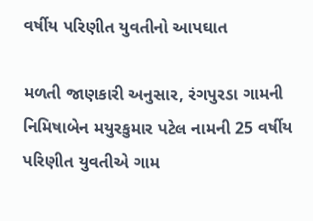વર્ષીય પરિણીત યુવતીનો આપઘાત

મળતી જાણકારી અનુસાર, રંગપુરડા ગામની નિમિષાબેન મયુરકુમાર પટેલ નામની 25 વર્ષીય પરિણીત યુવતીએ ગામ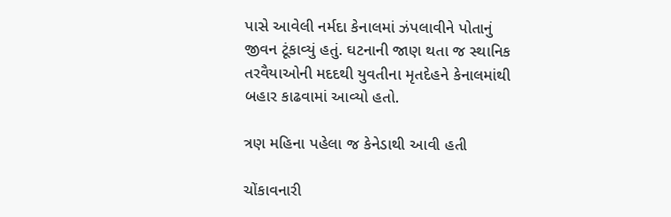પાસે આવેલી નર્મદા કેનાલમાં ઝંપલાવીને પોતાનું જીવન ટૂંકાવ્યું હતું. ઘટનાની જાણ થતા જ સ્થાનિક તરવૈયાઓની મદદથી યુવતીના મૃતદેહને કેનાલમાંથી બહાર કાઢવામાં આવ્યો હતો.

ત્રણ મહિના પહેલા જ કેનેડાથી આવી હતી

ચોંકાવનારી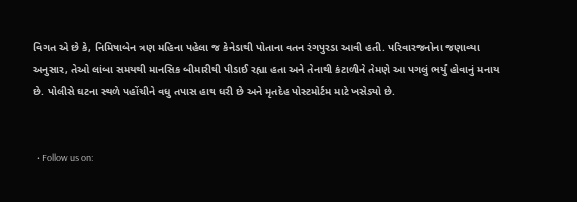વિગત એ છે કે, નિમિષાબેન ત્રણ મહિના પહેલા જ કેનેડાથી પોતાના વતન રંગપુરડા આવી હતી. પરિવારજનોના જણાવ્યા અનુસાર, તેઓ લાંબા સમયથી માનસિક બીમારીથી પીડાઈ રહ્યા હતા અને તેનાથી કંટાળીને તેમણે આ પગલું ભર્યું હોવાનું મનાય છે. પોલીસે ઘટના સ્થળે પહોંચીને વધુ તપાસ હાથ ધરી છે અને મૃતદેહ પોસ્ટમોર્ટમ માટે ખસેડ્યો છે.


  • Follow us on: